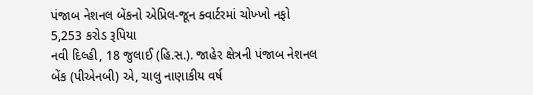પંજાબ નેશનલ બેંકનો એપ્રિલ-જૂન ક્વાર્ટરમાં ચોખ્ખો નફો 5,253 કરોડ રૂપિયા
નવી દિલ્હી, 18 જુલાઈ (હિ.સ.). જાહેર ક્ષેત્રની પંજાબ નેશનલ બેંક (પીએનબી) એ, ચાલુ નાણાકીય વર્ષ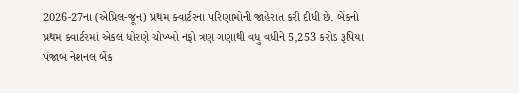2026-27ના (એપ્રિલ-જૂન) પ્રથમ ક્વાર્ટરના પરિણામોની જાહેરાત કરી દીધી છે. બેંકનો પ્રથમ ક્વાર્ટરમાં એકલ ધોરણે ચોખ્ખો નફો ત્રણ ગણાથી વધુ વધીને 5,253 કરોડ રૂપિયા
પંજાબ નેશનલ બેંક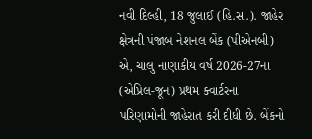નવી દિલ્હી, 18 જુલાઈ (હિ.સ.). જાહેર ક્ષેત્રની પંજાબ નેશનલ બેંક (પીએનબી) એ, ચાલુ નાણાકીય વર્ષ 2026-27ના (એપ્રિલ-જૂન) પ્રથમ ક્વાર્ટરના પરિણામોની જાહેરાત કરી દીધી છે. બેંકનો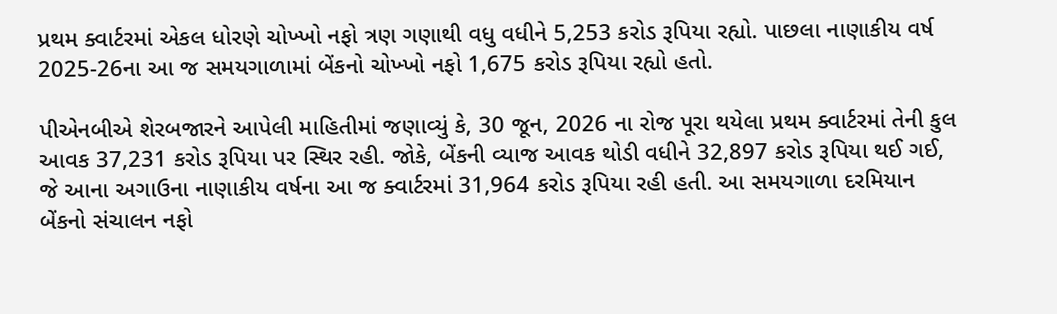પ્રથમ ક્વાર્ટરમાં એકલ ધોરણે ચોખ્ખો નફો ત્રણ ગણાથી વધુ વધીને 5,253 કરોડ રૂપિયા રહ્યો. પાછલા નાણાકીય વર્ષ 2025-26ના આ જ સમયગાળામાં બેંકનો ચોખ્ખો નફો 1,675 કરોડ રૂપિયા રહ્યો હતો.

પીએનબીએ શેરબજારને આપેલી માહિતીમાં જણાવ્યું કે, 30 જૂન, 2026 ના રોજ પૂરા થયેલા પ્રથમ ક્વાર્ટરમાં તેની કુલ આવક 37,231 કરોડ રૂપિયા પર સ્થિર રહી. જોકે, બેંકની વ્યાજ આવક થોડી વધીને 32,897 કરોડ રૂપિયા થઈ ગઈ, જે આના અગાઉના નાણાકીય વર્ષના આ જ ક્વાર્ટરમાં 31,964 કરોડ રૂપિયા રહી હતી. આ સમયગાળા દરમિયાન બેંકનો સંચાલન નફો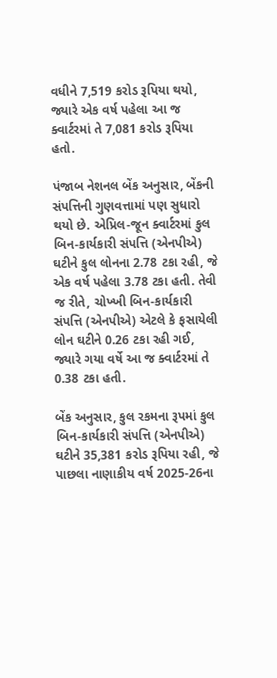વધીને 7,519 કરોડ રૂપિયા થયો, જ્યારે એક વર્ષ પહેલા આ જ ક્વાર્ટરમાં તે 7,081 કરોડ રૂપિયા હતો.

પંજાબ નેશનલ બેંક અનુસાર, બેંકની સંપત્તિની ગુણવત્તામાં પણ સુધારો થયો છે. એપ્રિલ-જૂન ક્વાર્ટરમાં કુલ બિન-કાર્યકારી સંપત્તિ (એનપીએ) ઘટીને કુલ લોનના 2.78 ટકા રહી, જે એક વર્ષ પહેલા 3.78 ટકા હતી. તેવી જ રીતે, ચોખ્ખી બિન-કાર્યકારી સંપત્તિ (એનપીએ) એટલે કે ફસાયેલી લોન ઘટીને 0.26 ટકા રહી ગઈ, જ્યારે ગયા વર્ષે આ જ ક્વાર્ટરમાં તે 0.38 ટકા હતી.

બેંક અનુસાર, કુલ રકમના રૂપમાં કુલ બિન-કાર્યકારી સંપત્તિ (એનપીએ) ઘટીને 35,381 કરોડ રૂપિયા રહી, જે પાછલા નાણાકીય વર્ષ 2025-26ના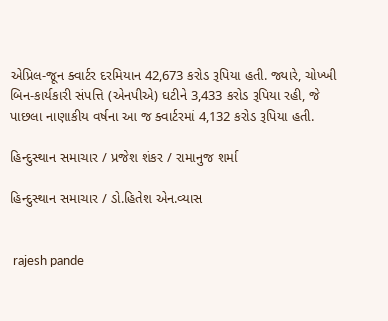એપ્રિલ-જૂન ક્વાર્ટર દરમિયાન 42,673 કરોડ રૂપિયા હતી. જ્યારે, ચોખ્ખી બિન-કાર્યકારી સંપત્તિ (એનપીએ) ઘટીને 3,433 કરોડ રૂપિયા રહી, જે પાછલા નાણાકીય વર્ષના આ જ ક્વાર્ટરમાં 4,132 કરોડ રૂપિયા હતી.

હિન્દુસ્થાન સમાચાર / પ્રજેશ શંકર / રામાનુજ શર્મા

હિન્દુસ્થાન સમાચાર / ડો.હિતેશ એન.વ્યાસ


 rajesh pande